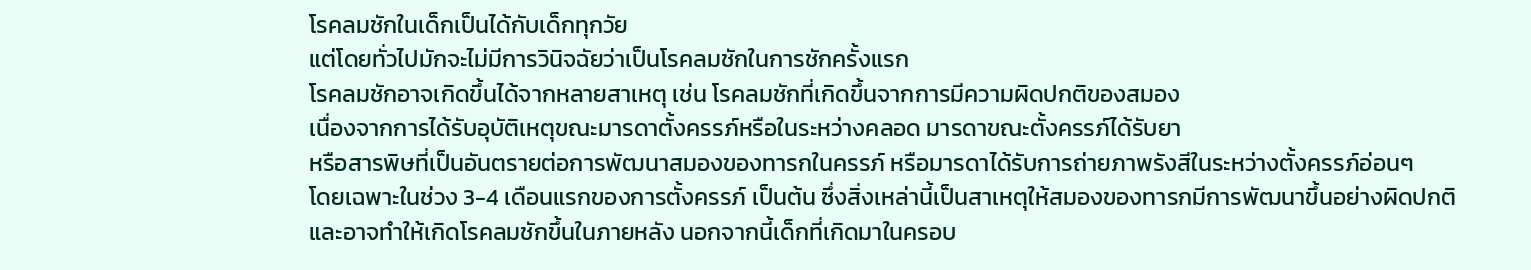โรคลมชักในเด็กเป็นได้กับเด็กทุกวัย
แต่โดยทั่วไปมักจะไม่มีการวินิจฉัยว่าเป็นโรคลมชักในการชักครั้งแรก
โรคลมชักอาจเกิดขึ้นได้จากหลายสาเหตุ เช่น โรคลมชักที่เกิดขึ้นจากการมีความผิดปกติของสมอง
เนื่องจากการได้รับอุบัติเหตุขณะมารดาตั้งครรภ์หรือในระหว่างคลอด มารดาขณะตั้งครรภ์ได้รับยา
หรือสารพิษที่เป็นอันตรายต่อการพัฒนาสมองของทารกในครรภ์ หรือมารดาได้รับการถ่ายภาพรังสีในระหว่างตั้งครรภ์อ่อนๆ
โดยเฉพาะในช่วง 3-4 เดือนแรกของการตั้งครรภ์ เป็นต้น ซึ่งสิ่งเหล่านี้เป็นสาเหตุให้สมองของทารกมีการพัฒนาขึ้นอย่างผิดปกติ
และอาจทำให้เกิดโรคลมชักขึ้นในภายหลัง นอกจากนี้เด็กที่เกิดมาในครอบ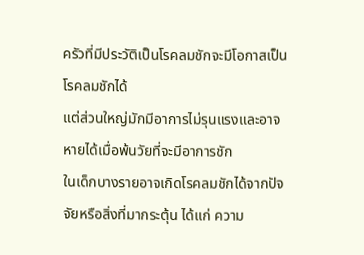ครัวที่มีประวัติเป็นโรคลมชักจะมีโอกาสเป็นโรคลมชักได้
แต่ส่วนใหญ่มักมีอาการไม่รุนแรงและอาจหายได้เมื่อพ้นวัยที่จะมีอาการชัก
ในเด็กบางรายอาจเกิดโรคลมชักได้จากปัจจัยหรือสิ่งที่มากระตุ้น ได้แก่ ความ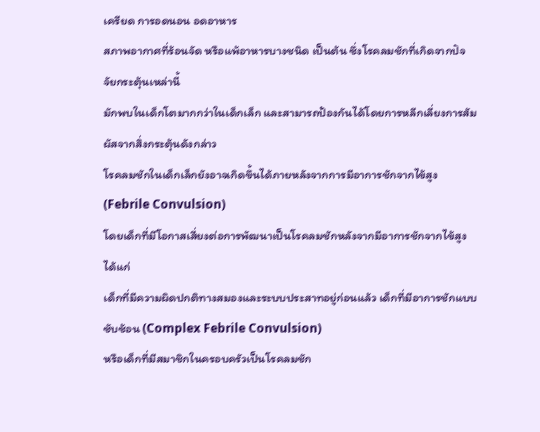เครียด การอดนอน อดอาหาร
สภาพอากาศที่ร้อนจัด หรือแพ้อาหารบางชนิด เป็นต้น ซึ่งโรคลมชักที่เกิดจากปัจจัยกระตุ้นเหล่านี้
มักพบในเด็กโตมากกว่าในเด็กเล็ก และสามารถป้องกันได้โดยการหลีกเลี่ยงการสัมผัสจากสิ่งกระตุ้นดังกล่าว
โรคลมชักในเด็กเล็กยังอาจเกิดขึ้นได้ภายหลังจากการมีอาการชักจากไข้สูง (Febrile Convulsion)
โดยเด็กที่มีโอกาสเสี่ยงต่อการพัฒนาเป็นโรคลมชักหลังจากมีอาการชักจากไข้สูง ได้แก่
เด็กที่มีความผิดปกติทางสมองและระบบประสาทอยู่ก่อนแล้ว เด็กที่มีอาการชักแบบซับซ้อน (Complex Febrile Convulsion)
หรือเด็กที่มีสมาชิกในครอบครัวเป็นโรคลมชัก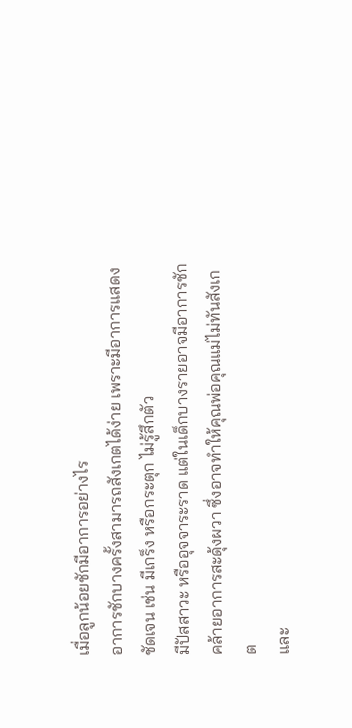เมื่อลูกน้อยชักมีอาการอย่างไร
อาการชักบางครั้งสามารถสังเกตได้ง่าย เพราะมีอาการแสดงชัดเจน เช่น มีเกร็ง หรือกระตุก ไม่รู้สึกตัว
มีปัสสาวะ หรืออุจจาระราด แต่ในเด็กบางรายอาจมีอาการชักคล้ายอาการสะดุ้งผวา ซึ่งอาจทำให้คุณพ่อคุณแม่ไม่ทันสังเกต
และ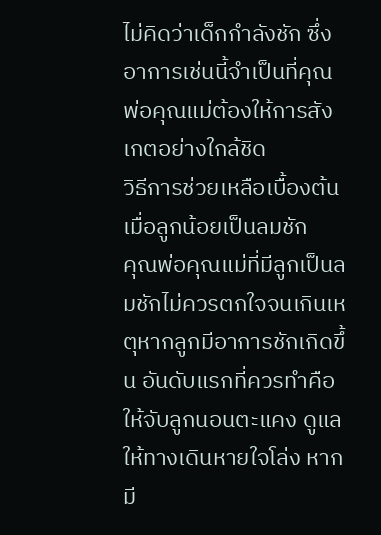ไม่คิดว่าเด็กกำลังชัก ซึ่งอาการเช่นนี้จำเป็นที่คุณพ่อคุณแม่ต้องให้การสังเกตอย่างใกล้ชิด
วิธีการช่วยเหลือเบื้องต้นเมื่อลูกน้อยเป็นลมชัก
คุณพ่อคุณแม่ที่มีลูกเป็นลมชักไม่ควรตกใจจนเกินเหตุหากลูกมีอาการชักเกิดขึ้น อันดับแรกที่ควรทำคือ
ให้จับลูกนอนตะแคง ดูแลให้ทางเดินหายใจโล่ง หากมี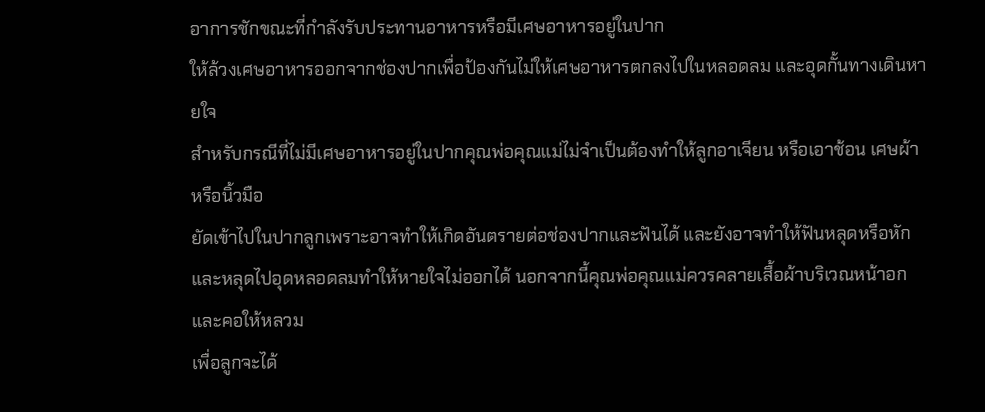อาการชักขณะที่กำลังรับประทานอาหารหรือมีเศษอาหารอยู่ในปาก
ให้ล้วงเศษอาหารออกจากช่องปากเพื่อป้องกันไม่ให้เศษอาหารตกลงไปในหลอดลม และอุดกั้นทางเดินหายใจ
สำหรับกรณีที่ไม่มีเศษอาหารอยู่ในปากคุณพ่อคุณแม่ไม่จำเป็นต้องทำให้ลูกอาเจียน หรือเอาช้อน เศษผ้า หรือนิ้วมือ
ยัดเข้าไปในปากลูกเพราะอาจทำให้เกิดอันตรายต่อช่องปากและฟันได้ และยังอาจทำให้ฟันหลุดหรือหัก
และหลุดไปอุดหลอดลมทำให้หายใจไม่ออกได้ นอกจากนี้คุณพ่อคุณแม่ควรคลายเสื้อผ้าบริเวณหน้าอกและคอให้หลวม
เพื่อลูกจะได้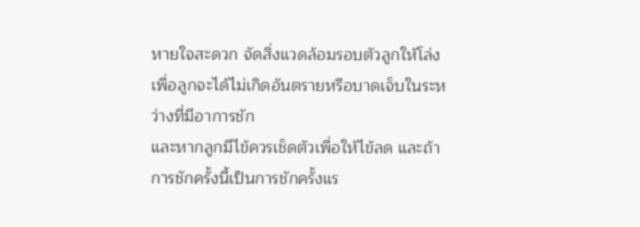หายใจสะดวก จัดสิ่งแวดล้อมรอบตัวลูกให้โล่ง เพื่อลูกจะได้ไม่เกิดอันตรายหรือบาดเจ็บในระหว่างที่มีอาการชัก
และหากลูกมีไข้ควรเช็ดตัวเพื่อให้ไข้ลด และถ้าการชักครั้งนี้เป็นการชักครั้งแร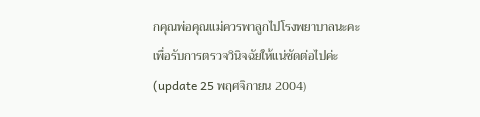กคุณพ่อคุณแม่ควรพาลูกไปโรงพยาบาลนะคะ
เพื่อรับการตรวจวินิจฉัยให้แน่ชัดต่อไปค่ะ
(update 25 พฤศจิกายน 2004)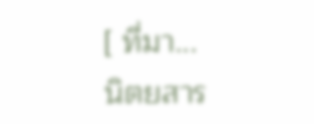[ ที่มา...
นิตยสาร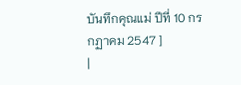บันทึกคุณแม่ ปีที่ 10 กรกฏาคม 2547 ]
|